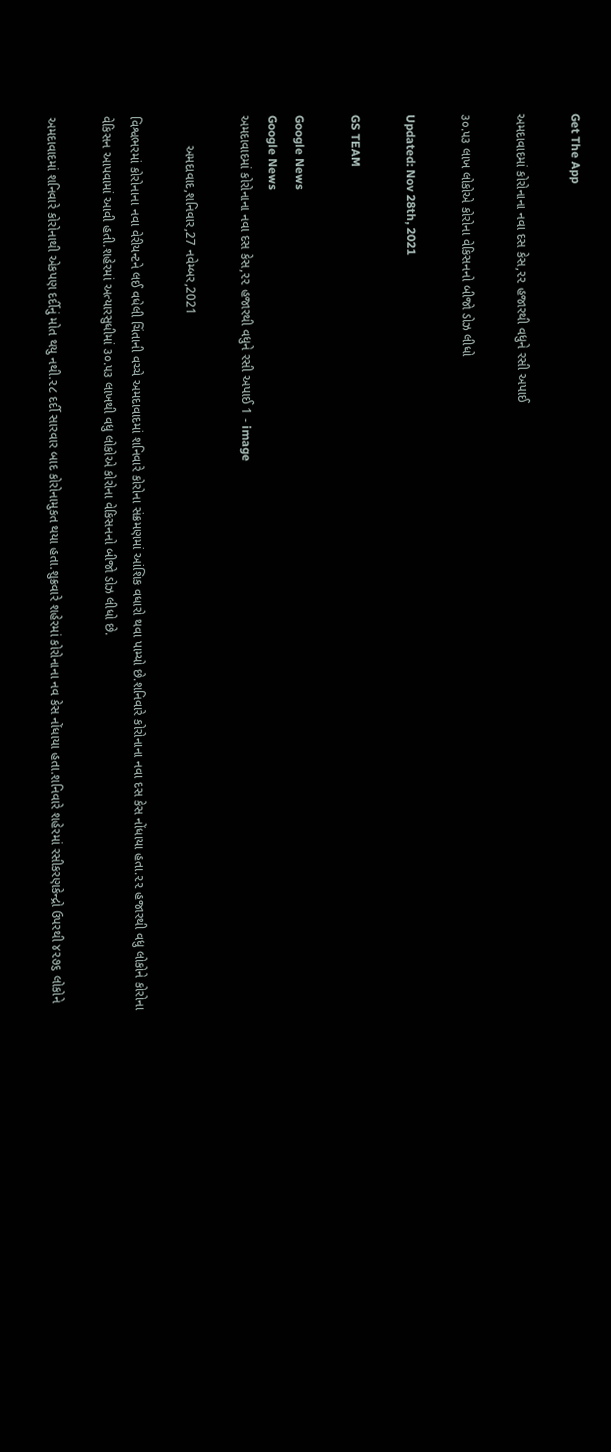Get The App

અમદાવાદમાં કોરોનાના નવા દસ કેસ,૨૨ હજારથી વધુને રસી અપાઈ

૩૦.૫૩ લાખ લોકોએ કોરોના વેકિસનનો બીજો ડોઝ લીધો

Updated: Nov 28th, 2021

GS TEAM

Google News
Google News
અમદાવાદમાં કોરોનાના નવા દસ કેસ,૨૨ હજારથી વધુને રસી અપાઈ 1 - image

        અમદાવાદ,શનિવાર,27 નવેમ્બર,2021

વિશ્વભરમાં કોરોનાના નવા વેરીયન્ટને લઈ વધેલી ચિંતાની વચ્ચે અમદાવાદમાં શનિવારે કોરોના સંક્રમણમાં આંશિક વધારો થવા પામ્યો છે.શનિવારે કોરોનાના નવા દસ કેસ નોંધાયા હતા.૨૨ હજારથી વધુ લોકોને કોરોના વેકિસન આપવામાં આવી હતી.શહેરમાં અત્યારસુધીમાં ૩૦.૫૩ લાખથી વધુ લોકોએ કોરોના વેકિસનનો બીજો ડોઝ લીધો છે.

અમદાવાદમાં શનિવારે કોરોનાથી એકપણ દર્દીનું મોત થયુ નથી.૨૮ દર્દી સારવાર બાદ કોરોનામુકત થયા હતા.શુક્રવારે શહેરમાં કોરોનાના નવ કેસ નોંધાયા હતા.શનિવારે શહેરમાં રસીકરણકેન્દ્રો ઉપરથી ૪૨૭૬ લોકોને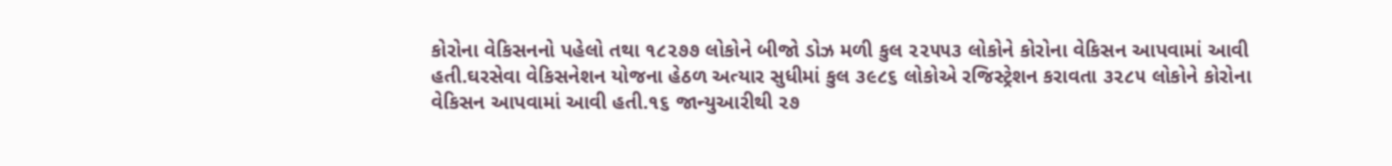કોરોના વેકિસનનો પહેલો તથા ૧૮૨૭૭ લોકોને બીજો ડોઝ મળી કુલ ૨૨૫૫૩ લોકોને કોરોના વેકિસન આપવામાં આવી હતી.ઘરસેવા વેકિસનેશન યોજના હેઠળ અત્યાર સુધીમાં કુલ ૩૯૮૬ લોકોએ રજિસ્ટ્રેશન કરાવતા ૩૨૮૫ લોકોને કોરોના વેકિસન આપવામાં આવી હતી.૧૬ જાન્યુઆરીથી ૨૭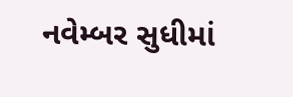નવેમ્બર સુધીમાં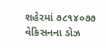શહેરમાં ૭૮૧૪૦૭૭ વેકિસનના ડોઝ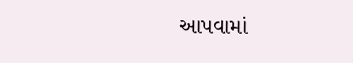આપવામાં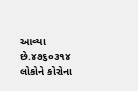આવ્યા છે.૪૭૬૦૩૧૪ લોકોને કોરોના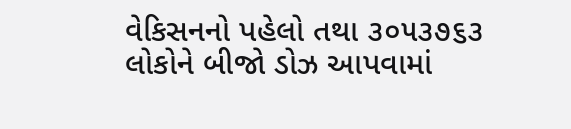વેકિસનનો પહેલો તથા ૩૦૫૩૭૬૩ લોકોને બીજો ડોઝ આપવામાં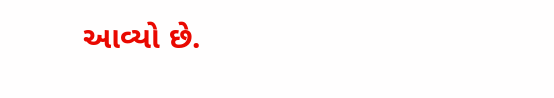આવ્યો છે.